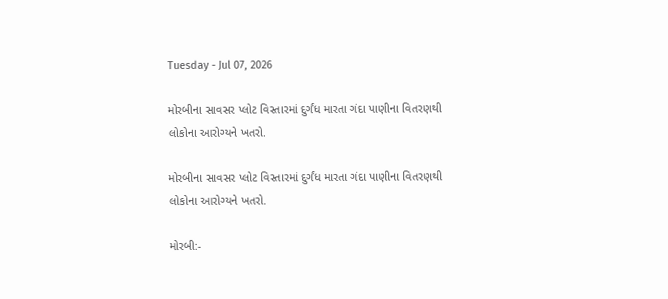Tuesday - Jul 07, 2026

મોરબીના સાવસર પ્લોટ વિસ્તારમાં દુર્ગંધ મારતા ગંદા પાણીના વિતરણથી લોકોના આરોગ્યને ખતરો.

મોરબીના સાવસર પ્લોટ વિસ્તારમાં દુર્ગંધ મારતા ગંદા પાણીના વિતરણથી લોકોના આરોગ્યને ખતરો.

મોરબી:-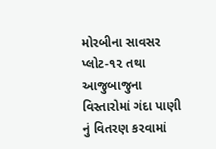મોરબીના સાવસર પ્‍લોટ-૧૨ તથા આજુબાજુના વિસ્તારોમાં ગંદા પાણી નું વિતરણ કરવામાં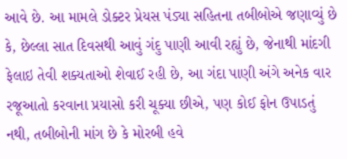આવે છે. આ મામલે ડોક્ટર પ્રેયસ પંડ્યા સહિતના તબીબોએ જણાવ્યું છે કે, છેલ્લા સાત દિવસથી આવું ગંદુ પાણી આવી રહ્યું છે, જેનાથી માંદગી ફેલાઇ તેવી શક્યતાઓ શેવાઈ રહી છે, આ ગંદા પાણી અંગે અનેક વાર રજૂઆતો કરવાના પ્રયાસો કરી ચૂક્યા છીએ, પણ કોઈ ફોન ઉપાડતું નથી, તબીબોની માંગ છે કે મોરબી હવે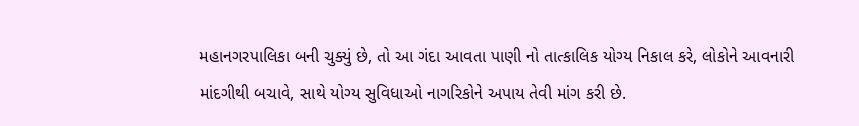મહાનગરપાલિકા બની ચુક્યું છે, તો આ ગંદા આવતા પાણી નો તાત્કાલિક યોગ્ય નિકાલ કરે, લોકોને આવનારી માંદગીથી બચાવે, સાથે યોગ્ય સુવિધાઓ નાગરિકોને અપાય તેવી માંગ કરી છે.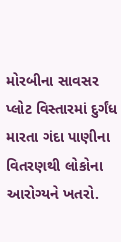મોરબીના સાવસર પ્લોટ વિસ્તારમાં દુર્ગંધ મારતા ગંદા પાણીના વિતરણથી લોકોના આરોગ્યને ખતરો.